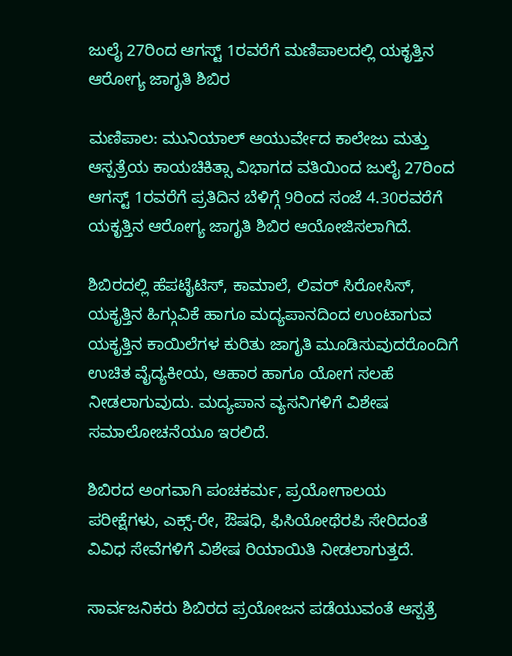ಜುಲೈ 27ರಿಂದ ಆಗಸ್ಟ್ 1ರವರೆಗೆ ಮಣಿಪಾಲದಲ್ಲಿ ಯಕೃತ್ತಿನ ಆರೋಗ್ಯ ಜಾಗೃತಿ ಶಿಬಿರ

ಮಣಿಪಾಲ: ಮುನಿಯಾಲ್ ಆಯುರ್ವೇದ ಕಾಲೇಜು ಮತ್ತು ಆಸ್ಪತ್ರೆಯ ಕಾಯಚಿಕಿತ್ಸಾ ವಿಭಾಗದ ವತಿಯಿಂದ ಜುಲೈ 27ರಿಂದ ಆಗಸ್ಟ್ 1ರವರೆಗೆ ಪ್ರತಿದಿನ ಬೆಳಿಗ್ಗೆ 9ರಿಂದ ಸಂಜೆ 4.30ರವರೆಗೆ ಯಕೃತ್ತಿನ ಆರೋಗ್ಯ ಜಾಗೃತಿ ಶಿಬಿರ ಆಯೋಜಿಸಲಾಗಿದೆ.

ಶಿಬಿರದಲ್ಲಿ ಹೆಪಟೈಟಿಸ್, ಕಾಮಾಲೆ, ಲಿವರ್ ಸಿರೋಸಿಸ್, ಯಕೃತ್ತಿನ ಹಿಗ್ಗುವಿಕೆ ಹಾಗೂ ಮದ್ಯಪಾನದಿಂದ ಉಂಟಾಗುವ ಯಕೃತ್ತಿನ ಕಾಯಿಲೆಗಳ ಕುರಿತು ಜಾಗೃತಿ ಮೂಡಿಸುವುದರೊಂದಿಗೆ ಉಚಿತ ವೈದ್ಯಕೀಯ, ಆಹಾರ ಹಾಗೂ ಯೋಗ ಸಲಹೆ ನೀಡಲಾಗುವುದು. ಮದ್ಯಪಾನ ವ್ಯಸನಿಗಳಿಗೆ ವಿಶೇಷ ಸಮಾಲೋಚನೆಯೂ ಇರಲಿದೆ.

ಶಿಬಿರದ ಅಂಗವಾಗಿ ಪಂಚಕರ್ಮ, ಪ್ರಯೋಗಾಲಯ ಪರೀಕ್ಷೆಗಳು, ಎಕ್ಸ್-ರೇ, ಔಷಧಿ, ಫಿಸಿಯೋಥೆರಪಿ ಸೇರಿದಂತೆ ವಿವಿಧ ಸೇವೆಗಳಿಗೆ ವಿಶೇಷ ರಿಯಾಯಿತಿ ನೀಡಲಾಗುತ್ತದೆ.

ಸಾರ್ವಜನಿಕರು ಶಿಬಿರದ ಪ್ರಯೋಜನ ಪಡೆಯುವಂತೆ ಆಸ್ಪತ್ರೆ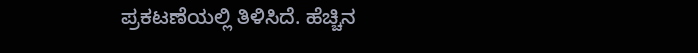ಪ್ರಕಟಣೆಯಲ್ಲಿ ತಿಳಿಸಿದೆ. ಹೆಚ್ಚಿನ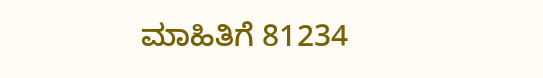ಮಾಹಿತಿಗೆ 81234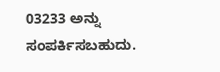03233 ಅನ್ನು ಸಂಪರ್ಕಿಸಬಹುದು.